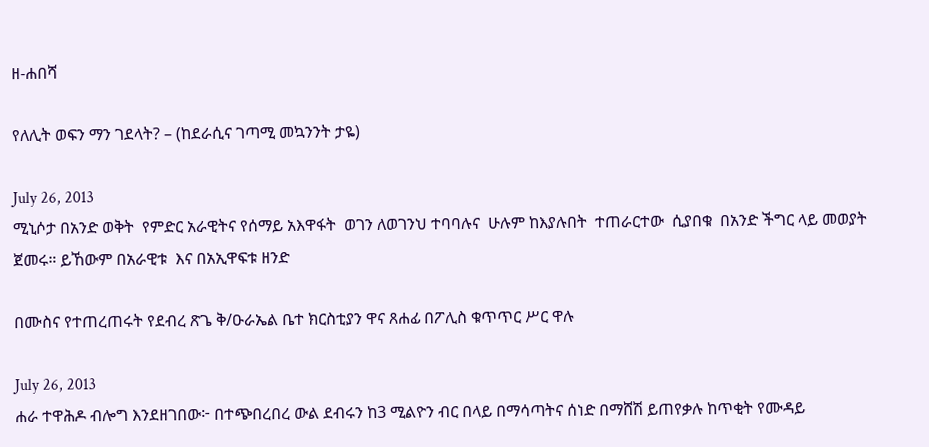ዘ-ሐበሻ

የለሊት ወፍን ማን ገደላት? – (ከደራሲና ገጣሚ መኳንንት ታዬ)

July 26, 2013
ሚኒሶታ በአንድ ወቅት  የምድር አራዊትና የሰማይ አእዋፋት  ወገን ለወገንህ ተባባሉና  ሁሉም ከእያሉበት  ተጠራርተው  ሲያበቁ  በአንድ ችግር ላይ መወያት  ጀመሩ። ይኸውም በአራዊቱ  እና በአኢዋፍቱ ዘንድ

በሙስና የተጠረጠሩት የደብረ ጽጌ ቅ/ዑራኤል ቤተ ክርስቲያን ዋና ጸሐፊ በፖሊስ ቁጥጥር ሥር ዋሉ

July 26, 2013
ሐራ ተዋሕዶ ብሎግ እንደዘገበው፦ በተጭበረበረ ውል ደብሩን ከ3 ሚልዮን ብር በላይ በማሳጣትና ሰነድ በማሸሽ ይጠየቃሉ ከጥቂት የሙዳይ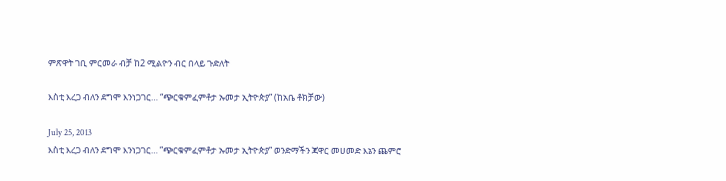ምጽዋት ገቢ ምርመራ ብቻ ከ2 ሚልዮን ብር በላይ ጉድለት

እስቲ እረጋ ብለን ደግሞ እንነጋገር… “ጭርቁምፈምቶታ ኡመታ ኢትዮጵያ” (ከአቤ ቶክቻው)

July 25, 2013
እስቲ እረጋ ብለን ደግሞ እንነጋገር… ”ጭርቁምፈምቶታ ኡመታ ኢትዮጵያ” ወንድማችን ጃዋር መሀመድ እኔን ጨምሮ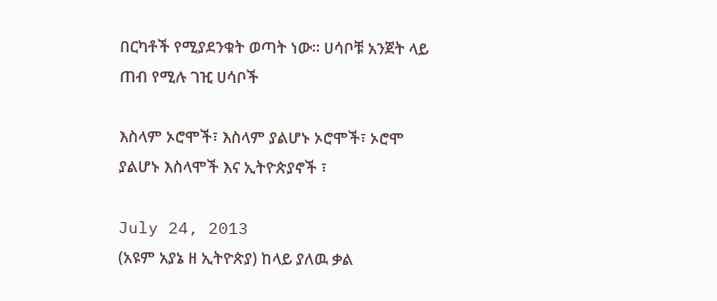በርካቶች የሚያደንቁት ወጣት ነው፡፡ ሀሳቦቹ አንጀት ላይ ጠብ የሚሉ ገዢ ሀሳቦች

እስላም ኦሮሞች፣ እስላም ያልሆኑ ኦሮሞች፣ ኦሮሞ ያልሆኑ እስላሞች እና ኢትዮጵያኖች ፣

July 24, 2013
(አዩም አያኔ ዘ ኢትዮጵያ) ከላይ ያለዉ ቃል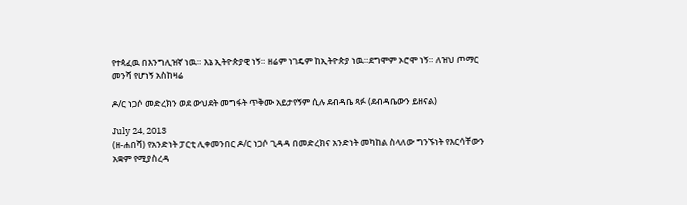የተጳፈዉ በእንግሊዝኛ ነዉ። እኔ ኢትዮጵያዊ ነኝ። ዘሬም ነገዴም ከኢትዮጵያ ነዉ።ደግሞም ኦሮሞ ነኝ። ለዝህ ጦማር መንሻ የሆነኝ አስከዛሬ

ዶ/ር ነጋሶ መድረክን ወደ ውህደት መግፋት ጥቅሙ አይታየኝም ሲሉ ደብዳቤ ጻፉ (ደብዳቤውን ይዘናል)

July 24, 2013
(ዘ-ሐበሻ) የአንድነት ፓርቲ ሊቀመንበር ዶ/ር ነጋሶ ጊዳዳ በመድረክና አንድነት መካከል ስላለው ግንኙነት የእርሳቸውን አቋም የሚያስረዳ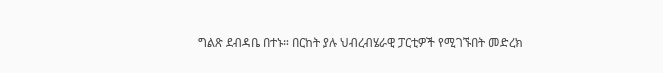ግልጽ ደብዳቤ በተኑ። በርከት ያሉ ህብረብሄራዊ ፓርቲዎች የሚገኙበት መድረክ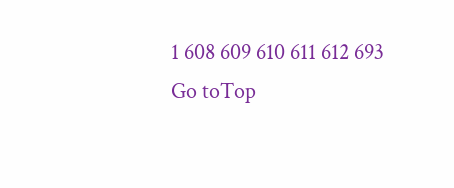1 608 609 610 611 612 693
Go toTop